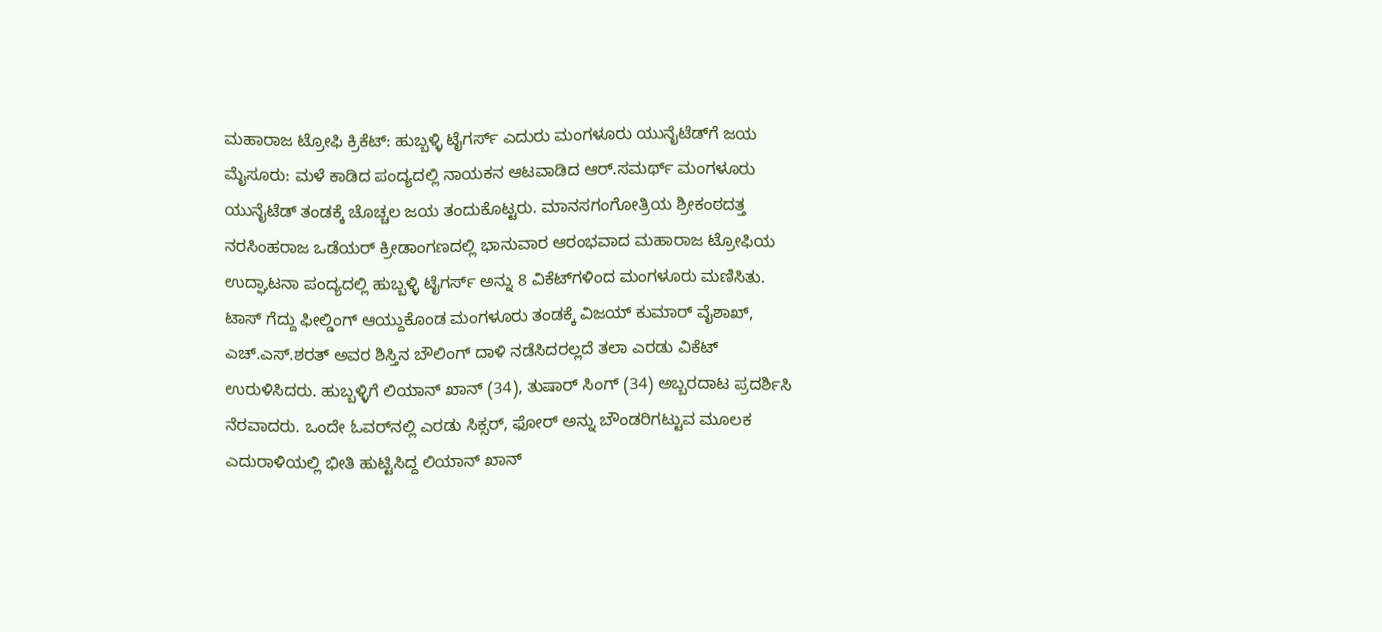ಮಹಾರಾಜ ಟ್ರೋಫಿ ಕ್ರಿಕೆಟ್: ಹುಬ್ಬಳ್ಳಿ ಟೈಗರ್ಸ್ ಎದುರು ಮಂಗಳೂರು ಯುನೈಟೆಡ್‌ಗೆ ಜಯ ಮೈಸೂರು: ಮಳೆ ಕಾಡಿದ ಪಂದ್ಯದಲ್ಲಿ ನಾಯಕನ ಆಟವಾಡಿದ ಆರ್‌.ಸಮರ್ಥ್‌ ಮಂಗಳೂರು ಯುನೈಟೆಡ್‌ ತಂಡಕ್ಕೆ ಚೊಚ್ಚಲ ಜಯ ತಂದುಕೊಟ್ಟರು. ಮಾನಸಗಂಗೋತ್ರಿಯ ಶ್ರೀಕಂಠದತ್ತ ನರಸಿಂಹರಾಜ ಒಡೆಯರ್‌ ಕ್ರೀಡಾಂಗಣದಲ್ಲಿ ಭಾನುವಾರ ಆರಂಭವಾದ ಮಹಾರಾಜ ಟ್ರೋಫಿಯ ಉದ್ಘಾಟನಾ ಪಂದ್ಯದಲ್ಲಿ ಹುಬ್ಬಳ್ಳಿ ಟೈಗರ್ಸ್‌ ಅನ್ನು 8 ವಿಕೆಟ್‌ಗಳಿಂದ ಮಂಗಳೂರು ಮಣಿಸಿತು. ಟಾಸ್‌ ಗೆದ್ದು ಫೀಲ್ಡಿಂಗ್‌ ಆಯ್ದುಕೊಂಡ ಮಂಗಳೂರು ತಂಡಕ್ಕೆ ವಿಜಯ್ ಕುಮಾರ್‌ ವೈಶಾಖ್‌, ಎಚ್‌.ಎಸ್‌.ಶರತ್‌ ಅವರ ಶಿಸ್ತಿನ ಬೌಲಿಂಗ್‌ ದಾಳಿ ನಡೆಸಿದರಲ್ಲದೆ ತಲಾ ಎರಡು ವಿಕೆಟ್‌ ಉರುಳಿಸಿದರು. ಹುಬ್ಬಳ್ಳಿಗೆ ಲಿಯಾನ್‌ ಖಾನ್‌ (34), ತುಷಾರ್‌ ಸಿಂಗ್‌ (34) ಅಬ್ಬರದಾಟ ಪ್ರದರ್ಶಿಸಿ ನೆರವಾದರು. ಒಂದೇ ಓವರ್‌ನಲ್ಲಿ ಎರಡು ಸಿಕ್ಸರ್, ಫೋರ್‌ ಅನ್ನು ಬೌಂಡರಿಗಟ್ಟುವ ಮೂಲಕ ಎದುರಾಳಿಯಲ್ಲಿ ಭೀತಿ ಹುಟ್ಟಿಸಿದ್ದ ಲಿಯಾನ್‌ ಖಾನ್‌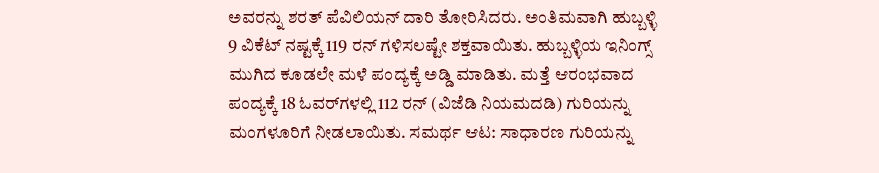ಅವರನ್ನು ಶರತ್‌ ಪೆವಿಲಿಯನ್‌ ದಾರಿ ತೋರಿಸಿದರು. ಅಂತಿಮವಾಗಿ ಹುಬ್ಬಳ್ಳಿ 9 ವಿಕೆಟ್‌ ನಷ್ಟಕ್ಕೆ 119 ರನ್‌ ಗಳಿಸಲಷ್ಟೇ ಶಕ್ತವಾಯಿತು. ಹುಬ್ಬಳ್ಳಿಯ ಇನಿಂಗ್ಸ್‌ ಮುಗಿದ ಕೂಡಲೇ ಮಳೆ ಪಂದ್ಯಕ್ಕೆ ಅಡ್ಡಿ ಮಾಡಿತು. ಮತ್ತೆ ಆರಂಭವಾದ ಪಂದ್ಯಕ್ಕೆ 18 ಓವರ್‌ಗಳಲ್ಲಿ 112 ರನ್‌ (ವಿಜೆಡಿ ನಿಯಮದಡಿ) ಗುರಿಯನ್ನು ಮಂಗಳೂರಿಗೆ ನೀಡಲಾಯಿತು. ಸಮರ್ಥ ಆಟ: ಸಾಧಾರಣ ಗುರಿಯನ್ನು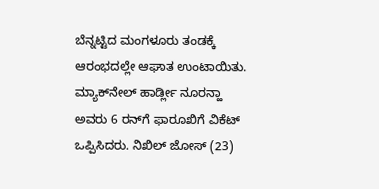ಬೆನ್ನಟ್ಟಿದ ಮಂಗಳೂರು ತಂಡಕ್ಕೆ ಆರಂಭದಲ್ಲೇ ಆಘಾತ ಉಂಟಾಯಿತು. ಮ್ಯಾಕ್‌ನೇಲ್ ಹಾರ್ಡ್ಲೀ ನೂರನ್ಹಾ ಅವರು 6 ರನ್‌ಗೆ ಫಾರೂಖಿಗೆ ವಿಕೆಟ್‌ ಒಪ್ಪಿಸಿದರು. ನಿಖಿಲ್ ಜೋಸ್‌ (23)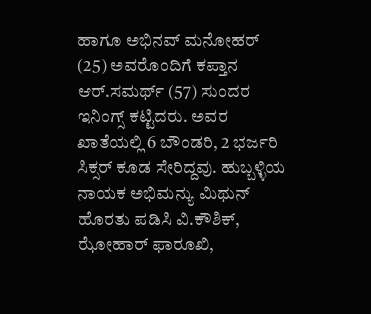ಹಾಗೂ ಅಭಿನವ್‌ ಮನೋಹರ್‌ (25) ಅವರೊಂದಿಗೆ ಕಪ್ತಾನ ಆರ್‌.ಸಮರ್ಥ್‌ (57) ಸುಂದರ ಇನಿಂಗ್ಸ್‌ ಕಟ್ಟಿದರು. ಅವರ ಖಾತೆಯಲ್ಲಿ 6 ಬೌಂಡರಿ, 2 ಭರ್ಜರಿ ಸಿಕ್ಸರ್‌ ಕೂಡ ಸೇರಿದ್ದವು. ಹುಬ್ಬಳ್ಳಿಯ ನಾಯಕ ಅಭಿಮನ್ಯು ಮಿಥುನ್ ಹೊರತು ಪಡಿಸಿ ವಿ.ಕೌಶಿಕ್‌, ಝೋಹಾರ್‌ ಫಾರೂಖಿ,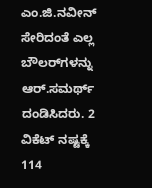ಎಂ.ಜಿ.ನವೀನ್‌ ಸೇರಿದಂತೆ ಎಲ್ಲ ಬೌಲರ್‌ಗಳನ್ನು ಆರ್‌.ಸಮರ್ಥ್‌ ದಂಡಿಸಿದರು. 2 ವಿಕೆಟ್‌ ನಷ್ಟಕ್ಕೆ 114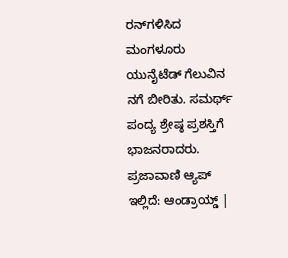ರನ್‌ಗಳಿಸಿದ ಮಂಗಳೂರು ಯುನೈಟೆಡ್‌ ಗೆಲುವಿನ ನಗೆ ಬೀರಿತು. ಸಮರ್ಥ್‌ ಪಂದ್ಯ ಶ್ರೇಷ್ಠ ಪ್ರಶಸ್ತಿಗೆ ಭಾಜನರಾದರು. ಪ್ರಜಾವಾಣಿ ಆ್ಯಪ್ ಇಲ್ಲಿದೆ: ಆಂಡ್ರಾಯ್ಡ್ |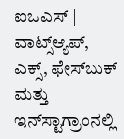ಐಒಎಸ್ | ವಾಟ್ಸ್ಆ್ಯಪ್, ಎಕ್ಸ್, ಫೇಸ್‌ಬುಕ್ ಮತ್ತು ಇನ್‌ಸ್ಟಾಗ್ರಾಂನಲ್ಲಿ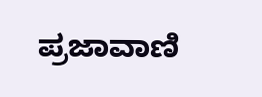ಪ್ರಜಾವಾಣಿ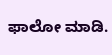ಫಾಲೋ ಮಾಡಿ.